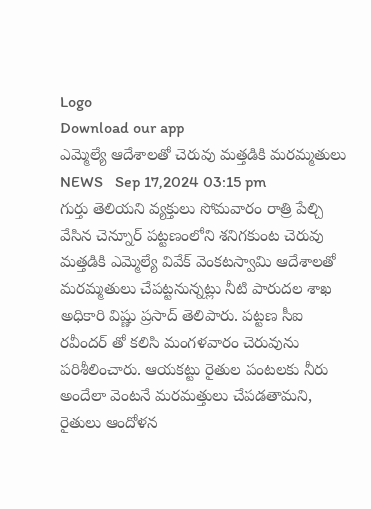Logo
Download our app
ఎమ్మెల్యే ఆదేశాలతో చెరువు మత్తడికి మరమ్మతులు
NEWS   Sep 17,2024 03:15 pm
గుర్తు తెలియని వ్యక్తులు సోమవారం రాత్రి పేల్చి వేసిన చెన్నూర్ పట్టణంలోని శనిగకుంట చెరువు మత్తడికి ఎమ్మెల్యే వివేక్ వెంకటస్వామి ఆదేశాలతో మరమ్మతులు చేపట్టనున్నట్లు నీటి పారుదల శాఖ అధికారి విష్ణు ప్రసాద్ తెలిపారు. పట్టణ సీఐ రవీందర్ తో కలిసి మంగళవారం చెరువును పరిశీలించారు. ఆయకట్టు రైతుల పంటలకు నీరు అందేలా వెంటనే మరమత్తులు చేపడతామని, రైతులు ఆందోళన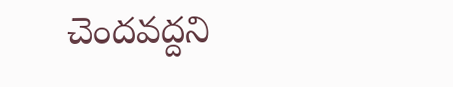చెందవద్దని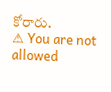కోరారు.
⚠ You are not allowed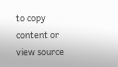to copy content or view source